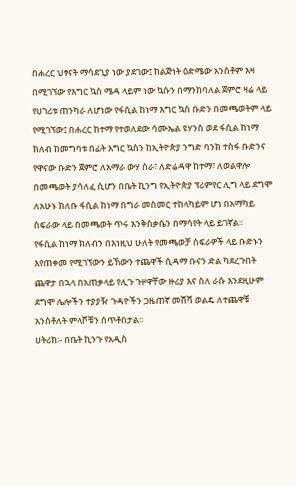በሐረር ህፃናት ማሳደጊያ ነው ያደገው፤ ከልጅነት ዕድሜው አንስቶም እዛ በሚገኘው የእግር ኳስ ሜዳ ላይም ነው ኳሱን በማንከባለል ጀምሮ ዛሬ ላይ የሀገሪቱ ጠንካራ ለሆነው የፋሲል ከነማ እግር ኳስ ቡድን በመጫወትም ላይ የሚገኘው፤ በሐረር ከተማ የተወለደው ሳሙኤል ዩሃንስ ወደ ፋሲል ከነማ ክለብ ከመግባቱ በፊት እግር ኳስን ከኢትዮጵያ ንግድ ባንክ ተስፋ ቡድንና የዋናው ቡድን ጀምሮ ለአማራ ውሃ ስራ፣ ለድሬዳዋ ከተማ፣ ለወልዋሎ በመጫወት ያሳለፈ ሲሆን በቤት ኪንግ የኢትዮጵያ ፕሪምየር ሊግ ላይ ደግሞ ለአሁኑ ክለቡ ፋሲል ከነማ በግራ መስመር ተከላካይም ሆነ በአማካይ ስፍራው ላይ በመጫወት ጥሩ እንቅስቃሴን በማሳየት ላይ ይገኛል፡፡
የፋሲል ከነማ ክለብን በእነዚህ ሁለት የመጫወቻ ስፍራዎች ላይ ቡድኑን እየጠቀመ የሚገኘውን ይኸውን ተጨዋች ሲዳማ ቡናን ድል ካደረጉበት ጨዋታ በኋላ በአጠቃላይ የሊጉ ጉዞዋቸው ዙሪያ እና ስለ ራሱ እንደዚሁም ደግሞ ሌሎችን ተያያዥ ጉዳዮችን ጋዜጠኛ መሸሻ ወልዴ ለተጨዋቹ አንስቶለት ምላሾቹን ሰጥቶበታል፡፡
ሀትሪክ፡- በቤት ኪንጉ የአዲስ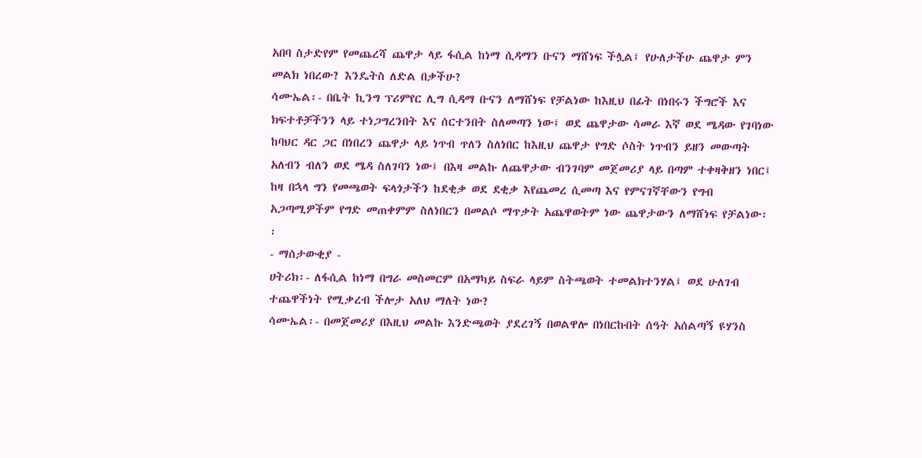አበባ ስታድየም የመጨረሻ ጨዋታ ላይ ፋሲል ከነማ ሲዳማን ቡናን ማሸነፍ ችሏል፤ የሁለታችሁ ጨዋታ ምን መልክ ነበረው? እንዴትስ ለድል በቃችሁ?
ሳሙኤል፡- በቤት ኪንግ ፕሪምየር ሊግ ሲዳማ ቡናን ለማሸነፍ የቻልነው ከእዚህ በፊት በነበሩን ችግሮች እና ክፍተቶቻችንን ላይ ተነጋግረንበት እና ሰርተንበት ስለመጣን ነው፤ ወደ ጨዋታው ሳመራ እኛ ወደ ሜዳው የገባነው ከባህር ዳር ጋር በነበረን ጨዋታ ላይ ነጥብ ጥለን ስለነበር ከእዚህ ጨዋታ የግድ ሶስት ነጥብን ይዘን መውጣት አለብን ብለን ወደ ሜዳ ስለገባን ነው፤ በእዛ መልኩ ለጨዋታው ብንገባም መጀመሪያ ላይ በጣም ተቀዛቅዘን ነበር፤ ከዛ በኋላ ግን የመጫወት ፍላጎታችን ከደቂቃ ወደ ደቂቃ እየጨመረ ሲመጣ እና የምናገኛቸውን የግብ አጋጣሚዎችም የግድ መጠቀምም ስለነበርን በመልሶ ማጥቃት አጨዋወትም ነው ጨዋታውን ለማሸነፍ የቻልነው፡፡
- ማሰታውቂያ -
ሀትሪክ፡- ለፋሲል ከነማ በግራ መስመርም በአማካይ ስፍራ ላይም ስትጫወት ተመልክተንሃል፤ ወደ ሁለገብ ተጨዋችነት የሚቃረብ ችሎታ አለህ ማለት ነው?
ሳሙኤል፡- በመጀመሪያ በእዚህ መልኩ እንድጫወት ያደረገኝ በወልዋሎ በነበርኩበት ሰዓት አሰልጣኝ ዩሃንስ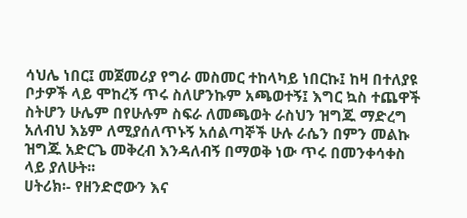ሳህሌ ነበር፤ መጀመሪያ የግራ መስመር ተከላካይ ነበርኩ፤ ከዛ በተለያዩ ቦታዎች ላይ ሞከረኝ ጥሩ ስለሆንኩም አጫወተኝ፤ እግር ኳስ ተጨዋች ስትሆን ሁሌም በየሁሉም ስፍራ ለመጫወት ራስህን ዝግጁ ማድረግ አለብህ እኔም ለሚያሰለጥኑኝ አሰልጣኞች ሁሉ ራሴን በምን መልኩ ዝግጁ አድርጌ መቅረብ እንዳለብኝ በማወቅ ነው ጥሩ በመንቀሳቀስ ላይ ያለሁት፡፡
ሀትሪክ፡- የዘንድሮውን እና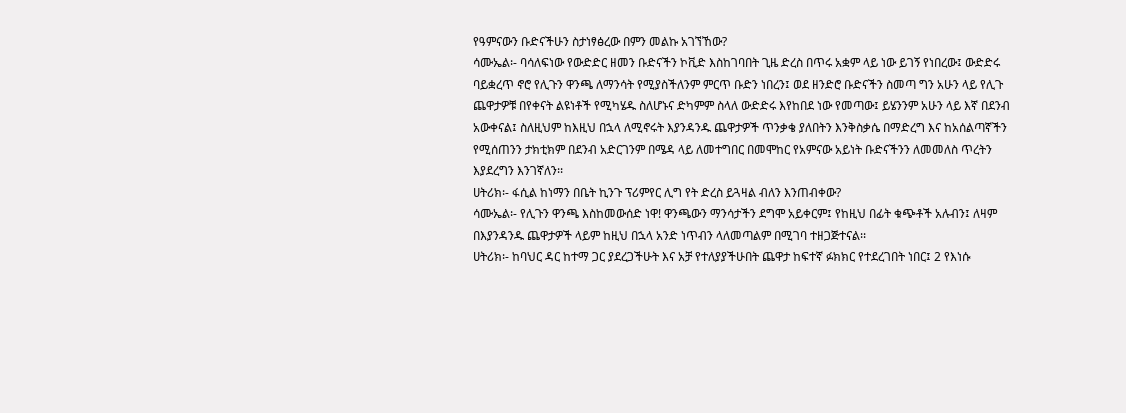የዓምናውን ቡድናችሁን ስታነፃፅረው በምን መልኩ አገኘኸው?
ሳሙኤል፡- ባሳለፍነው የውድድር ዘመን ቡድናችን ኮቪድ እስከገባበት ጊዜ ድረስ በጥሩ አቋም ላይ ነው ይገኝ የነበረው፤ ውድድሩ ባይቋረጥ ኖሮ የሊጉን ዋንጫ ለማንሳት የሚያስችለንም ምርጥ ቡድን ነበረን፤ ወደ ዘንድሮ ቡድናችን ስመጣ ግን አሁን ላይ የሊጉ ጨዋታዎቹ በየቀናት ልዩነቶች የሚካሄዱ ስለሆኑና ድካምም ስላለ ውድድሩ እየከበደ ነው የመጣው፤ ይሄንንም አሁን ላይ እኛ በደንብ አውቀናል፤ ስለዚህም ከእዚህ በኋላ ለሚኖሩት እያንዳንዱ ጨዋታዎች ጥንቃቄ ያለበትን እንቅስቃሴ በማድረግ እና ከአሰልጣኛችን የሚሰጠንን ታክቲክም በደንብ አድርገንም በሜዳ ላይ ለመተግበር በመሞከር የአምናው አይነት ቡድናችንን ለመመለስ ጥረትን እያደረግን እንገኛለን፡፡
ሀትሪክ፡- ፋሲል ከነማን በቤት ኪንጉ ፕሪምየር ሊግ የት ድረስ ይጓዛል ብለን እንጠብቀው?
ሳሙኤል፡- የሊጉን ዋንጫ እስከመውሰድ ነዋ! ዋንጫውን ማንሳታችን ደግሞ አይቀርም፤ የከዚህ በፊት ቁጭቶች አሉብን፤ ለዛም በእያንዳንዱ ጨዋታዎች ላይም ከዚህ በኋላ አንድ ነጥብን ላለመጣልም በሚገባ ተዘጋጅተናል፡፡
ሀትሪክ፡- ከባህር ዳር ከተማ ጋር ያደረጋችሁት እና አቻ የተለያያችሁበት ጨዋታ ከፍተኛ ፉክክር የተደረገበት ነበር፤ 2 የእነሱ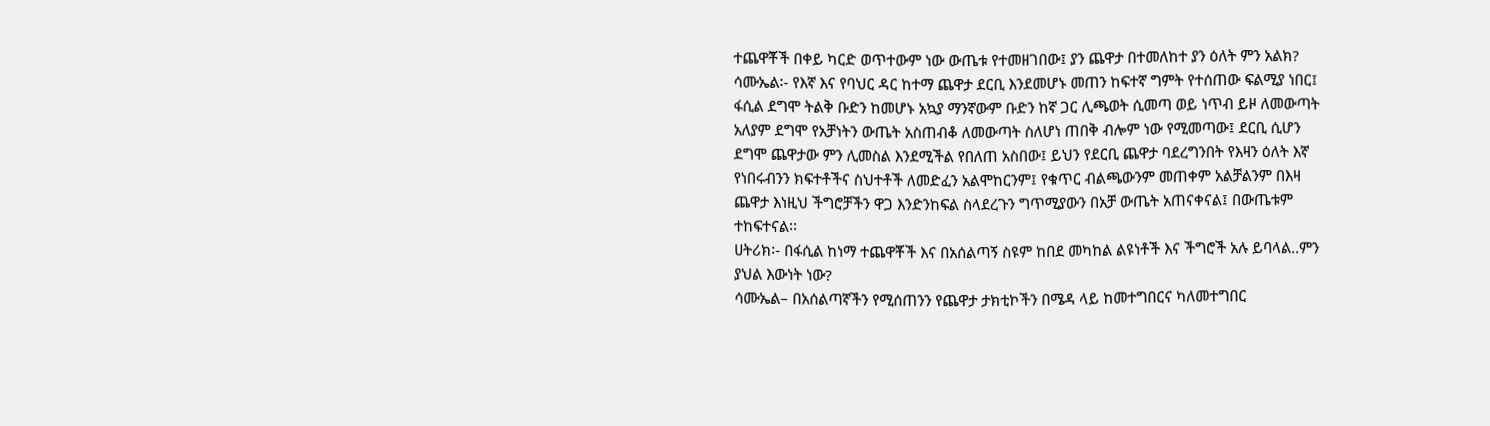ተጨዋቾች በቀይ ካርድ ወጥተውም ነው ውጤቱ የተመዘገበው፤ ያን ጨዋታ በተመለከተ ያን ዕለት ምን አልክ?
ሳሙኤል፡- የእኛ እና የባህር ዳር ከተማ ጨዋታ ደርቢ እንደመሆኑ መጠን ከፍተኛ ግምት የተሰጠው ፍልሚያ ነበር፤ ፋሲል ደግሞ ትልቅ ቡድን ከመሆኑ አኳያ ማንኛውም ቡድን ከኛ ጋር ሊጫወት ሲመጣ ወይ ነጥብ ይዞ ለመውጣት አለያም ደግሞ የአቻነትን ውጤት አስጠብቆ ለመውጣት ስለሆነ ጠበቅ ብሎም ነው የሚመጣው፤ ደርቢ ሲሆን ደግሞ ጨዋታው ምን ሊመስል እንደሚችል የበለጠ አስበው፤ ይህን የደርቢ ጨዋታ ባደረግንበት የእዛን ዕለት እኛ የነበሩብንን ክፍተቶችና ስህተቶች ለመድፈን አልሞከርንም፤ የቁጥር ብልጫውንም መጠቀም አልቻልንም በእዛ ጨዋታ እነዚህ ችግሮቻችን ዋጋ እንድንከፍል ስላደረጉን ግጥሚያውን በአቻ ውጤት አጠናቀናል፤ በውጤቱም ተከፍተናል፡፡
ሀትሪክ፡- በፋሲል ከነማ ተጨዋቾች እና በአሰልጣኝ ስዩም ከበደ መካከል ልዩነቶች እና ችግሮች አሉ ይባላል..ምን ያህል እውነት ነው?
ሳሙኤል– በአሰልጣኛችን የሚሰጠንን የጨዋታ ታክቲኮችን በሜዳ ላይ ከመተግበርና ካለመተግበር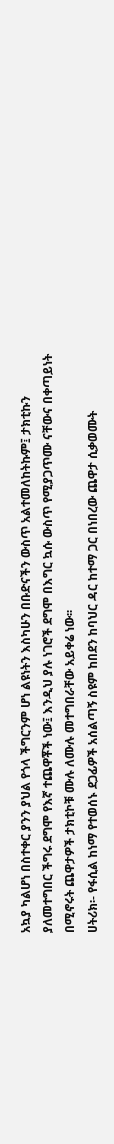አኳያ ካልሆነ በስተቀር ያንን ያህል የጎላ ችግርንም ሆነ ልዩነትን እስካሁን በቡድናችን ውስጥ አልተመለከትኩም፤ ታክቲኩን ያለመተግበር ችግሩ ደግሞ የእኛ ተጨዋቾች ነው፤ እንዲህ ያሉ ነገሮች ደግሞ በእግር ኳሱ ውስጥ የሚያጋጥሙ ናቸውና በቀጣይነት በሚኖሩት ጨዋታዎች ታክቲኮቹ ሙሉ ለሙሉ መተግበራቸው አይቀሬ ነው፡፡
ሀትሪክ፡- የፋሲል ከነማ የተወሰኑ ደጋፊዎች አሰልጣኝ ስዩም ከበደን ከባህር ዳር ከተማ ጋር በነበረው ጨዋታ ሲቃወሙት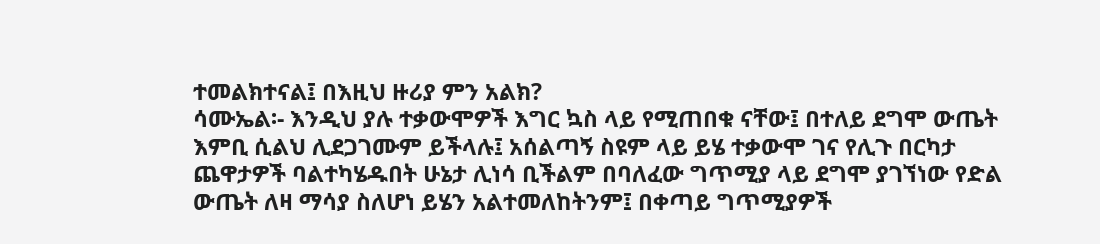ተመልክተናል፤ በእዚህ ዙሪያ ምን አልክ?
ሳሙኤል፡- እንዲህ ያሉ ተቃውሞዎች እግር ኳስ ላይ የሚጠበቁ ናቸው፤ በተለይ ደግሞ ውጤት እምቢ ሲልህ ሊደጋገሙም ይችላሉ፤ አሰልጣኝ ስዩም ላይ ይሄ ተቃውሞ ገና የሊጉ በርካታ ጨዋታዎች ባልተካሄዱበት ሁኔታ ሊነሳ ቢችልም በባለፈው ግጥሚያ ላይ ደግሞ ያገኘነው የድል ውጤት ለዛ ማሳያ ስለሆነ ይሄን አልተመለከትንም፤ በቀጣይ ግጥሚያዎች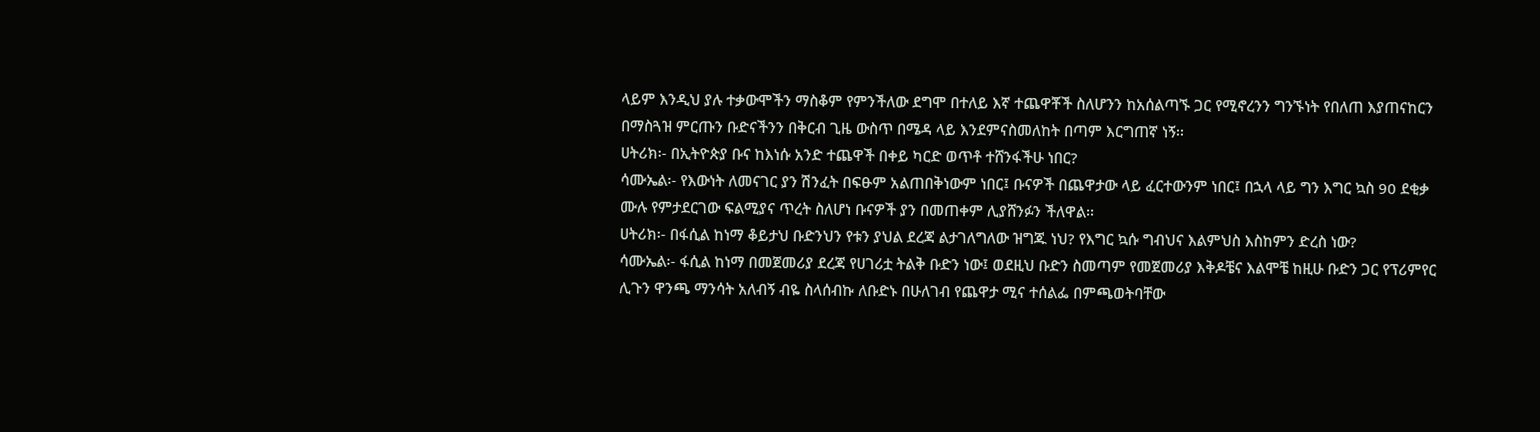ላይም እንዲህ ያሉ ተቃውሞችን ማስቆም የምንችለው ደግሞ በተለይ እኛ ተጨዋቾች ስለሆንን ከአሰልጣኙ ጋር የሚኖረንን ግንኙነት የበለጠ እያጠናከርን በማስጓዝ ምርጡን ቡድናችንን በቅርብ ጊዜ ውስጥ በሜዳ ላይ እንደምናስመለከት በጣም እርግጠኛ ነኝ፡፡
ሀትሪክ፡- በኢትዮጵያ ቡና ከእነሱ አንድ ተጨዋች በቀይ ካርድ ወጥቶ ተሸንፋችሁ ነበር?
ሳሙኤል፡- የእውነት ለመናገር ያን ሽንፈት በፍፁም አልጠበቅነውም ነበር፤ ቡናዎች በጨዋታው ላይ ፈርተውንም ነበር፤ በኋላ ላይ ግን እግር ኳስ 90 ደቂቃ ሙሉ የምታደርገው ፍልሚያና ጥረት ስለሆነ ቡናዎች ያን በመጠቀም ሊያሸንፉን ችለዋል፡፡
ሀትሪክ፡- በፋሲል ከነማ ቆይታህ ቡድንህን የቱን ያህል ደረጃ ልታገለግለው ዝግጁ ነህ? የእግር ኳሱ ግብህና እልምህስ እስከምን ድረስ ነው?
ሳሙኤል፡- ፋሲል ከነማ በመጀመሪያ ደረጃ የሀገሪቷ ትልቅ ቡድን ነው፤ ወደዚህ ቡድን ስመጣም የመጀመሪያ እቅዶቼና እልሞቼ ከዚሁ ቡድን ጋር የፕሪምየር ሊጉን ዋንጫ ማንሳት አለብኝ ብዬ ስላሰብኩ ለቡድኑ በሁለገብ የጨዋታ ሚና ተሰልፌ በምጫወትባቸው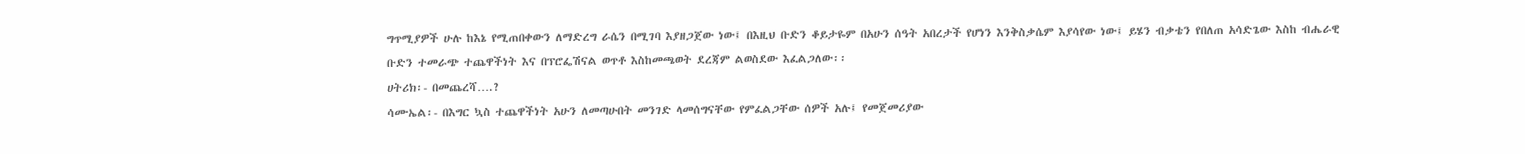ግጥሚያዎች ሁሉ ከእኔ የሚጠበቀውን ለማድረግ ራሴን በሚገባ እያዘጋጀው ነው፤ በእዚህ ቡድን ቆይታዬም በአሁን ሰዓት አበረታች የሆነን እንቅስቃሴም እያሳየው ነው፤ ይሄን ብቃቴን የበለጠ አሳድጌው እስከ ብሔራዊ ቡድን ተመራጭ ተጨዋችነት እና በፕሮፌሽናል ወጥቶ እስከመጫወት ደረጃም ልወስደው እፈልጋለው፡፡
ሀትሪክ፡- በመጨረሻ….?
ሳሙኤል፡- በእግር ኳስ ተጨዋችነት አሁን ለመጣሁበት መንገድ ላመሰግናቸው የምፈልጋቸው ሰዎች አሉ፤ የመጀመሪያው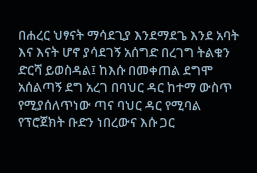በሐረር ህፃናት ማሳደጊያ እንደማደጌ እንደ አባት እና እናት ሆኖ ያሳደገኝ አሰግድ በረገግ ትልቁን ድርሻ ይወስዳል፤ ከእሱ በመቀጠል ደግሞ አሰልጣኝ ደግ አረገ በባህር ዳር ከተማ ውስጥ የሚያሰለጥነው ጣና ባህር ዳር የሚባል የፕሮጀክት ቡድን ነበረውና እሱ ጋር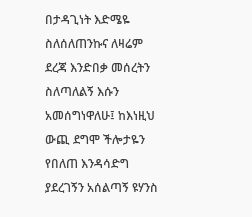በታዳጊነት እድሜዬ ስለሰለጠንኩና ለዛሬም ደረጃ እንድበቃ መሰረትን ስለጣለልኝ እሱን አመሰግነዋለሁ፤ ከእነዚህ ውጪ ደግሞ ችሎታዬን የበለጠ እንዳሳድግ ያደረገኝን አሰልጣኝ ዩሃንስ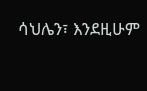ሳህሌን፣ እንደዚሁም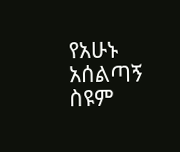የአሁኑ አሰልጣኝ ስዩም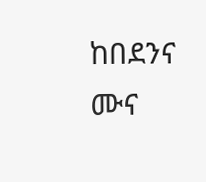ከበደንና ሙና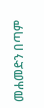መሐመድን በጣም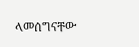ላመሰግናቸው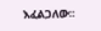እፈልጋለው፡፡